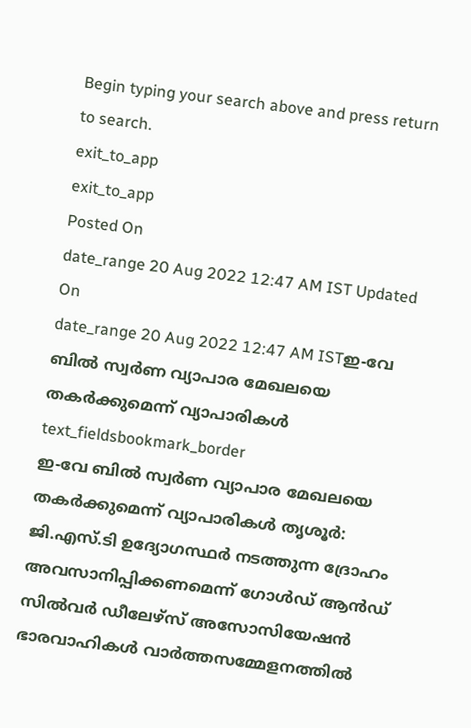Begin typing your search above and press return to search.
exit_to_app
exit_to_app
Posted On
date_range 20 Aug 2022 12:47 AM IST Updated On
date_range 20 Aug 2022 12:47 AM ISTഇ-വേ ബിൽ സ്വർണ വ്യാപാര മേഖലയെ തകർക്കുമെന്ന് വ്യാപാരികൾ
text_fieldsbookmark_border
ഇ-വേ ബിൽ സ്വർണ വ്യാപാര മേഖലയെ തകർക്കുമെന്ന് വ്യാപാരികൾ തൃശൂർ: ജി.എസ്.ടി ഉദ്യോഗസ്ഥർ നടത്തുന്ന ദ്രോഹം അവസാനിപ്പിക്കണമെന്ന് ഗോൾഡ് ആൻഡ് സിൽവർ ഡീലേഴ്സ് അസോസിയേഷൻ ഭാരവാഹികൾ വാർത്തസമ്മേളനത്തിൽ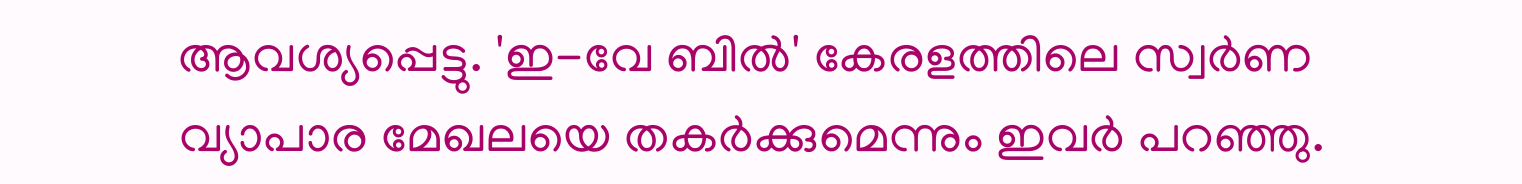ആവശ്യപ്പെട്ടു. 'ഇ-വേ ബിൽ' കേരളത്തിലെ സ്വർണ വ്യാപാര മേഖലയെ തകർക്കുമെന്നും ഇവർ പറഞ്ഞു.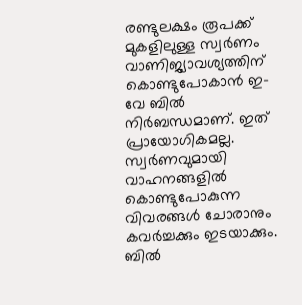രണ്ടുലക്ഷം രൂപക്ക് മുകളിലുള്ള സ്വർണം വാണിജ്യാവശ്യത്തിന് കൊണ്ടുപോകാൻ ഇ-വേ ബിൽ നിർബന്ധമാണ്. ഇത് പ്രായോഗികമല്ല. സ്വർണവുമായി വാഹനങ്ങളിൽ കൊണ്ടുപോകുന്ന വിവരങ്ങൾ ചോരാനും കവർച്ചക്കും ഇടയാക്കും. ബിൽ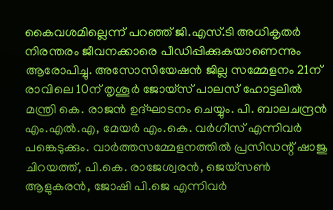കൈവശമില്ലെന്ന് പറഞ്ഞ് ജി.എസ്.ടി അധികൃതർ നിരന്തരം ജീവനക്കാരെ പീഡിപ്പിക്കുകയാണെന്നും ആരോപിച്ചു. അസോസിയേഷൻ ജില്ല സമ്മേളനം 21ന് രാവിലെ 10ന് തൃശൂർ ജോയ്സ് പാലസ് ഹോട്ടലിൽ മന്ത്രി കെ. രാജൻ ഉദ്ഘാടനം ചെയ്യും. പി. ബാലചന്ദ്രൻ എം.എൽ.എ, മേയർ എം.കെ. വർഗീസ് എന്നിവർ പങ്കെടുക്കും. വാർത്തസമ്മേളനത്തിൽ പ്രസിഡന്റ് ഷാജു ചിറയത്ത്, പി.കെ. രാജേശ്വരൻ, ജെയ്സൺ ആളുകരൻ, ജോഷി പി.ജെ എന്നിവർ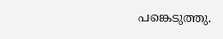പങ്കെടുത്തു.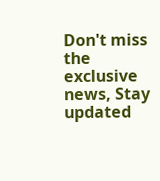Don't miss the exclusive news, Stay updated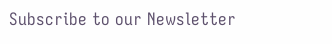Subscribe to our Newsletter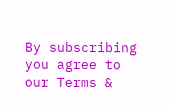By subscribing you agree to our Terms &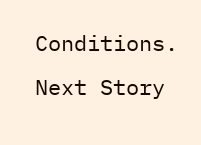Conditions.
Next Story